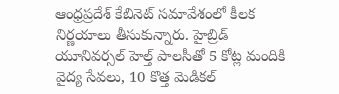ఆంధ్రప్రదేశ్ కేబినెట్ సమావేశంలో కీలక నిర్ణయాలు తీసుకున్నారు. హైబ్రిడ్ యూనివర్సల్ హెల్త్ పాలసీతో 5 కోట్ల మందికి వైద్య సేవలు, 10 కొత్త మెడికల్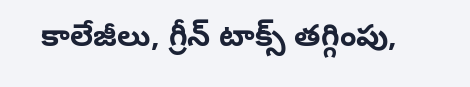కాలేజీలు, గ్రీన్ టాక్స్ తగ్గింపు,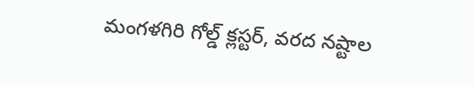మంగళగిరి గోల్డ్ క్లస్టర్, వరద నష్టాల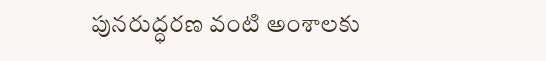పునరుద్ధరణ వంటి అంశాలకు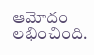ఆమోదం లభించింది.